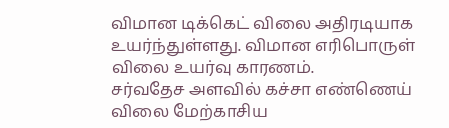விமான டிக்கெட் விலை அதிரடியாக உயர்ந்துள்ளது. விமான எரிபொருள் விலை உயர்வு காரணம்.
சர்வதேச அளவில் கச்சா எண்ணெய் விலை மேற்காசிய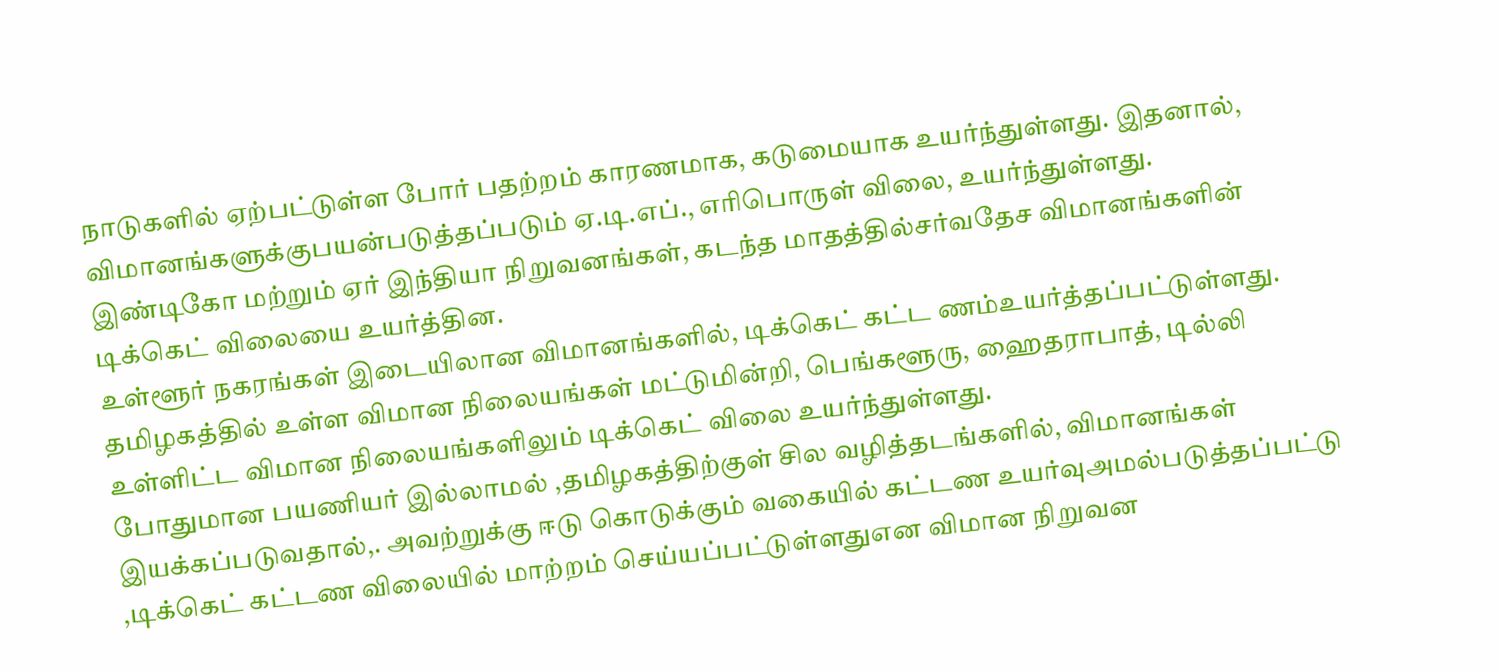நாடுகளில் ஏற்பட்டுள்ள போர் பதற்றம் காரணமாக, கடுமையாக உயர்ந்துள்ளது. இதனால், விமானங்களுக்குபயன்படுத்தப்படும் ஏ.டி.எப்., எரிபொருள் விலை, உயர்ந்துள்ளது.
இண்டிகோ மற்றும் ஏர் இந்தியா நிறுவனங்கள், கடந்த மாதத்தில்சர்வதேச விமானங்களின் டிக்கெட் விலையை உயர்த்தின.
உள்ளூர் நகரங்கள் இடையிலான விமானங்களில், டிக்கெட் கட்ட ணம்உயர்த்தப்பட்டுள்ளது. தமிழகத்தில் உள்ள விமான நிலையங்கள் மட்டுமின்றி, பெங்களூரு, ஹைதராபாத், டில்லி உள்ளிட்ட விமான நிலையங்களிலும் டிக்கெட் விலை உயர்ந்துள்ளது.
போதுமான பயணியர் இல்லாமல் ,தமிழகத்திற்குள் சில வழித்தடங்களில், விமானங்கள் இயக்கப்படுவதால்,. அவற்றுக்கு ஈடு கொடுக்கும் வகையில் கட்டண உயர்வுஅமல்படுத்தப்பட்டு ,டிக்கெட் கட்டண விலையில் மாற்றம் செய்யப்பட்டுள்ளதுஎன விமான நிறுவன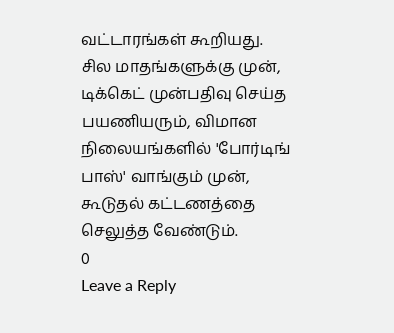வட்டாரங்கள் கூறியது.
சில மாதங்களுக்கு முன், டிக்கெட் முன்பதிவு செய்த பயணியரும், விமான நிலையங்களில் 'போர்டிங் பாஸ்' வாங்கும் முன், கூடுதல் கட்டணத்தை செலுத்த வேண்டும்.
0
Leave a Reply